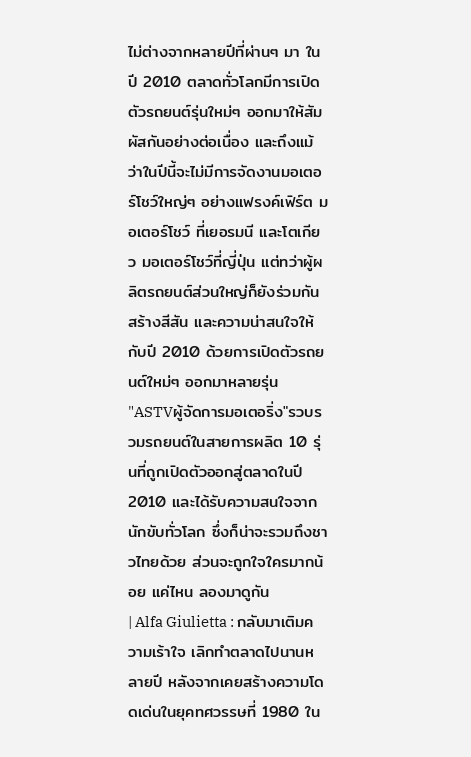ไม่ต่างจากหลายปีที่ผ่านๆ มา ในปี 2010 ตลาดทั่วโลกมีการเปิดตัวรถยนต์รุ่นใหม่ๆ ออกมาให้สัมผัสกันอย่างต่อเนื่อง และถึงแม้ว่าในปีนี้จะไม่มีการจัดงานมอเตอร์โชว์ใหญ่ๆ อย่างแฟรงค์เฟิร์ต มอเตอร์โชว์ ที่เยอรมนี และโตเกียว มอเตอร์โชว์ที่ญี่ปุ่น แต่ทว่าผู้ผลิตรถยนต์ส่วนใหญ่ก็ยังร่วมกันสร้างสีสัน และความน่าสนใจให้กับปี 2010 ด้วยการเปิดตัวรถยนต์ใหม่ๆ ออกมาหลายรุ่น "ASTVผู้จัดการมอเตอริ่ง"รวบรวมรถยนต์ในสายการผลิต 10 รุ่นที่ถูกเปิดตัวออกสู่ตลาดในปี 2010 และได้รับความสนใจจากนักขับทั่วโลก ซึ่งก็น่าจะรวมถึงชาวไทยด้วย ส่วนจะถูกใจใครมากน้อย แค่ไหน ลองมาดูกัน
| Alfa Giulietta : กลับมาเติมความเร้าใจ เลิกทำตลาดไปนานหลายปี หลังจากเคยสร้างความโดดเด่นในยุคทศวรรษที่ 1980 ใน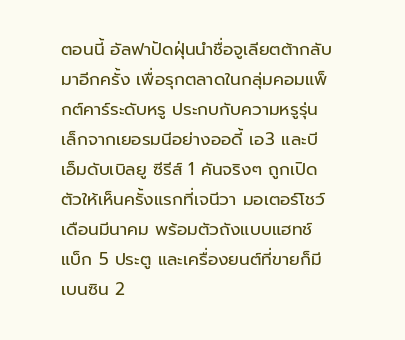ตอนนี้ อัลฟาปัดฝุ่นนำชื่อจูเลียตต้ากลับมาอีกครั้ง เพื่อรุกตลาดในกลุ่มคอมแพ็กต์คาร์ระดับหรู ประกบกับความหรูรุ่นเล็กจากเยอรมนีอย่างออดี้ เอ3 และบีเอ็มดับเบิลยู ซีรีส์ 1 คันจริงๆ ถูกเปิดตัวให้เห็นครั้งแรกที่เจนีวา มอเตอร์โชว์ เดือนมีนาคม พร้อมตัวถังแบบแฮทช์แบ็ก 5 ประตู และเครื่องยนต์ที่ขายก็มีเบนซิน 2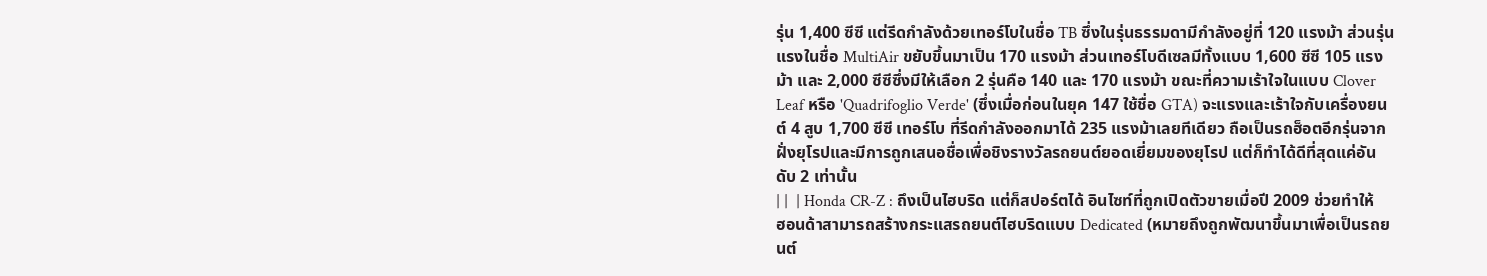รุ่น 1,400 ซีซี แต่รีดกำลังด้วยเทอร์โบในชื่อ TB ซึ่งในรุ่นธรรมดามีกำลังอยู่ที่ 120 แรงม้า ส่วนรุ่นแรงในชื่อ MultiAir ขยับขึ้นมาเป็น 170 แรงม้า ส่วนเทอร์โบดีเซลมีทั้งแบบ 1,600 ซีซี 105 แรงม้า และ 2,000 ซีซีซึ่งมีให้เลือก 2 รุ่นคือ 140 และ 170 แรงม้า ขณะที่ความเร้าใจในแบบ Clover Leaf หรือ 'Quadrifoglio Verde' (ซึ่งเมื่อก่อนในยุค 147 ใช้ชื่อ GTA) จะแรงและเร้าใจกับเครื่องยนต์ 4 สูบ 1,700 ซีซี เทอร์โบ ที่รีดกำลังออกมาได้ 235 แรงม้าเลยทีเดียว ถือเป็นรถฮ็อตอีกรุ่นจากฝั่งยุโรปและมีการถูกเสนอชื่อเพื่อชิงรางวัลรถยนต์ยอดเยี่ยมของยุโรป แต่ก็ทำได้ดีที่สุดแค่อันดับ 2 เท่านั้น
| |  | Honda CR-Z : ถึงเป็นไฮบริด แต่ก็สปอร์ตได้ อินไซท์ที่ถูกเปิดตัวขายเมื่อปี 2009 ช่วยทำให้ฮอนด้าสามารถสร้างกระแสรถยนต์ไฮบริดแบบ Dedicated (หมายถึงถูกพัฒนาขึ้นมาเพื่อเป็นรถยนต์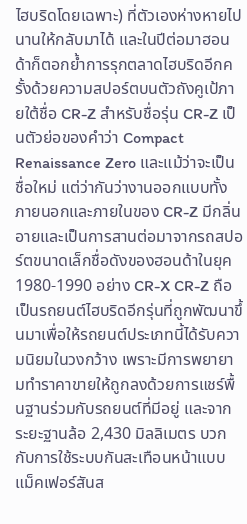ไฮบริดโดยเฉพาะ) ที่ตัวเองห่างหายไปนานให้กลับมาได้ และในปีต่อมาฮอนด้าก็ตอกย้ำการรุกตลาดไฮบริดอีกครั้งด้วยความสปอร์ตบนตัวถังคูเป้ภายใต้ชื่อ CR-Z สำหรับชื่อรุ่น CR-Z เป็นตัวย่อของคำว่า Compact Renaissance Zero และแม้ว่าจะเป็นชื่อใหม่ แต่ว่ากันว่างานออกแบบทั้งภายนอกและภายในของ CR-Z มีกลิ่นอายและเป็นการสานต่อมาจากรถสปอร์ตขนาดเล็กชื่อดังของฮอนด้าในยุค 1980-1990 อย่าง CR-X CR-Z ถือเป็นรถยนต์ไฮบริดอีกรุ่นที่ถูกพัฒนาขึ้นมาเพื่อให้รถยนต์ประเภทนี้ได้รับความนิยมในวงกว้าง เพราะมีการพยายามทำราคาขายให้ถูกลงด้วยการแชร์พื้นฐานร่วมกับรถยนต์ที่มีอยู่ และจากระยะฐานล้อ 2,430 มิลลิเมตร บวกกับการใช้ระบบกันสะเทือนหน้าแบบแม็คเฟอร์สันส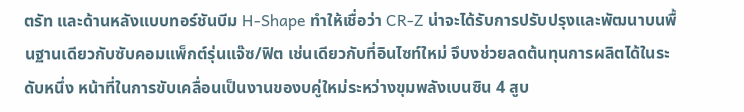ตรัท และด้านหลังแบบทอร์ชันบีม H-Shape ทำให้เชื่อว่า CR-Z น่าจะได้รับการปรับปรุงและพัฒนาบนพื้นฐานเดียวกับซับคอมแพ็กต์รุ่นแจ๊ซ/ฟิต เช่นเดียวกับที่อินไซท์ใหม่ จึบงช่วยลดต้นทุนการผลิตได้ในระดับหนึ่ง หน้าที่ในการขับเคลื่อนเป็นงานของบคู่ใหม่ระหว่างขุมพลังเบนซิน 4 สูบ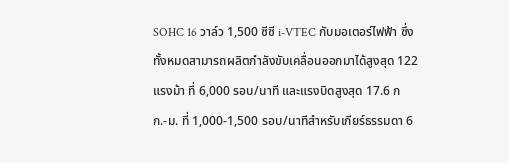SOHC 16 วาล์ว 1,500 ซีซี i-VTEC กับมอเตอร์ไฟฟ้า ซึ่งทั้งหมดสามารถผลิตกำลังขับเคลื่อนออกมาได้สูงสุด 122 แรงม้า ที่ 6,000 รอบ/นาที และแรงบิดสูงสุด 17.6 กก.-ม. ที่ 1,000-1,500 รอบ/นาทีสำหรับเกียร์ธรรมดา 6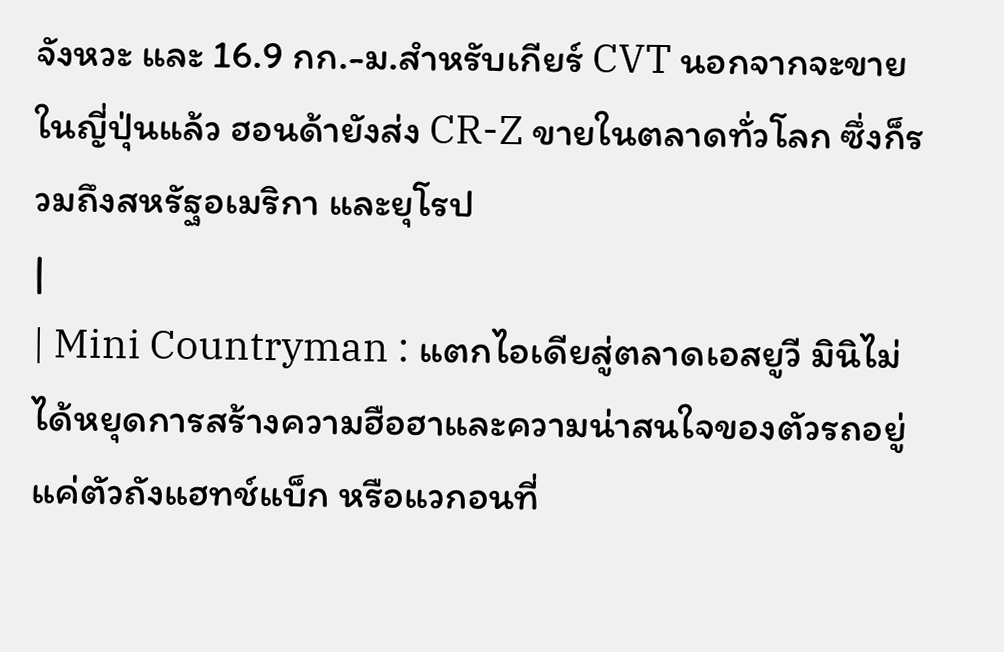จังหวะ และ 16.9 กก.-ม.สำหรับเกียร์ CVT นอกจากจะขายในญี่ปุ่นแล้ว ฮอนด้ายังส่ง CR-Z ขายในตลาดทั่วโลก ซึ่งก็รวมถึงสหรัฐอเมริกา และยุโรป
|
| Mini Countryman : แตกไอเดียสู่ตลาดเอสยูวี มินิไม่ได้หยุดการสร้างความฮือฮาและความน่าสนใจของตัวรถอยู่แค่ตัวถังแฮทช์แบ็ก หรือแวกอนที่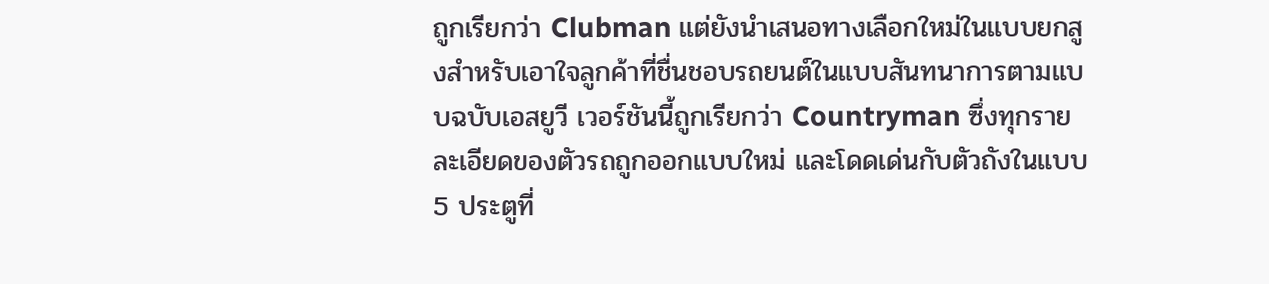ถูกเรียกว่า Clubman แต่ยังนำเสนอทางเลือกใหม่ในแบบยกสูงสำหรับเอาใจลูกค้าที่ชื่นชอบรถยนต์ในแบบสันทนาการตามแบบฉบับเอสยูวี เวอร์ชันนี้ถูกเรียกว่า Countryman ซึ่งทุกรายละเอียดของตัวรถถูกออกแบบใหม่ และโดดเด่นกับตัวถังในแบบ 5 ประตูที่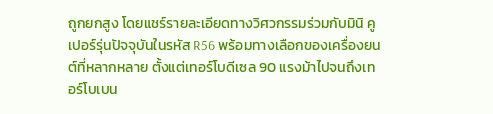ถูกยกสูง โดยแชร์รายละเอียดทางวิศวกรรมร่วมกับมินิ คูเปอร์รุ่นปัจจุบันในรหัส R56 พร้อมทางเลือกของเครื่องยนต์ที่หลากหลาย ตั้งแต่เทอร์โบดีเซล 90 แรงม้าไปจนถึงเทอร์โบเบน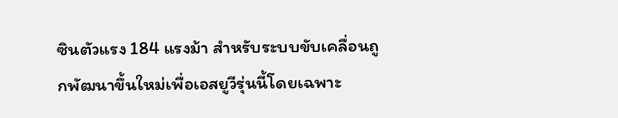ซินตัวแรง 184 แรงม้า สำหรับระบบขับเคลื่อนถูกพัฒนาขึ้นใหม่เพื่อเอสยูวีรุ่นนี้โดยเฉพาะ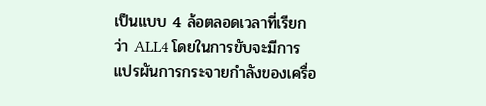เป็นแบบ 4 ล้อตลอดเวลาที่เรียกว่า ALL4 โดยในการขับจะมีการแปรผันการกระจายกำลังของเครื่อ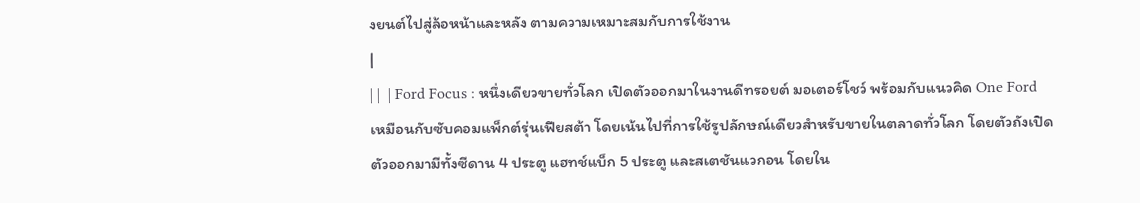งยนต์ไปสู่ล้อหน้าและหลัง ตามความเหมาะสมกับการใช้งาน
|
| |  | Ford Focus : หนึ่งเดียวขายทั่วโลก เปิดตัวออกมาในงานดีทรอยต์ มอเตอร์โชว์ พร้อมกับแนวคิด One Ford เหมือนกับซับคอมแพ็กต์รุ่นเฟียสต้า โดยเน้นไปที่การใช้รูปลักษณ์เดียวสำหรับขายในตลาดทั่วโลก โดยตัวถังเปิดตัวออกมามีทั้งซีดาน 4 ประตู แฮทช์แบ็ก 5 ประตู และสเตชันแวกอน โดยใน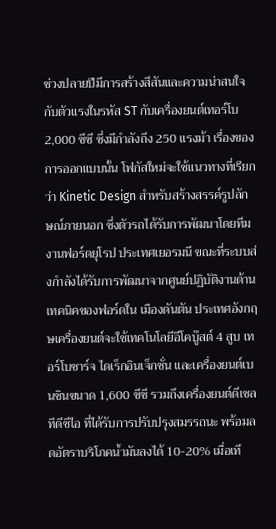ช่วงปลายปีมีการสร้างสีสันและความน่าสนใจ กับตัวแรงในรหัส ST กับเครื่องยนต์เทอร์โบ 2,000 ซีซี ซึ่งมีกำลังถึง 250 แรงม้า เรื่องของการออกแบบนั้น โฟกัสใหม่จะใช้แนวทางที่เรียกว่า Kinetic Design สำหรับสร้างสรรค์รูปลักษณ์ภายนอก ซึ่งตัวรถได้รับการพัฒนาโดยทีมงานฟอร์ดยุโรป ประเทศเยอรมนี ขณะที่ระบบส่งกำลังได้รับการพัฒนาจากศูนย์ปฏิบัติงานด้านเทคนิคของฟอร์ดใน เมืองดันตัน ประเทศอังกฤษเครื่องยนต์จะใช้เทคโนโลยีอีโคบู๊สต์ 4 สูบ เทอร์โบชาร์จ ไดเร็กอินเจ็กชั่น และเครื่องยนต์เบนซินขนาด 1,600 ซีซี รวมถึงเครื่องยนต์ดีเซล ทีดีซีไอ ที่ได้รับการปรับปรุงสมรรถนะ พร้อมลดอัตราบริโภคน้ำมันลงได้ 10-20% เมื่อเที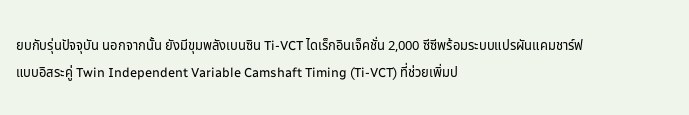ยบกับรุ่นปัจจุบัน นอกจากนั้น ยังมีขุมพลังเบนซิน Ti-VCT ไดเร็กอินเจ็คชั่น 2,000 ซีซีพร้อมระบบแปรผันแคมชาร์ฟแบบอิสระคู่ Twin Independent Variable Camshaft Timing (Ti-VCT) ที่ช่วยเพิ่มป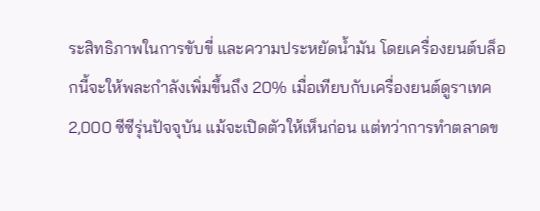ระสิทธิภาพในการขับขี่ และความประหยัดน้ำมัน โดยเครื่องยนต์บล็อกนี้จะให้พละกำลังเพิ่มขึ้นถึง 20% เมื่อเทียบกับเครื่องยนต์ดูราเทค 2,000 ซีซีรุ่นปัจจุบัน แม้จะเปิดตัวให้เห็นก่อน แต่ทว่าการทำตลาดข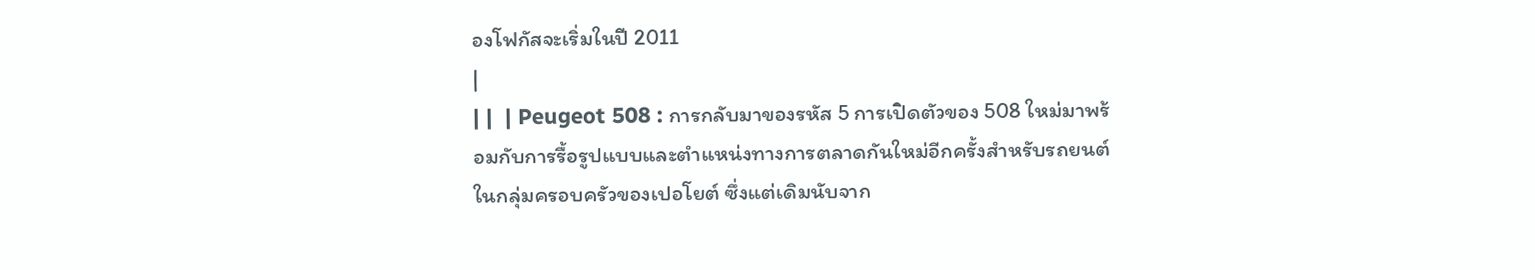องโฟกัสจะเริ่มในปี 2011
|
| |  | Peugeot 508 : การกลับมาของรหัส 5 การเปิดตัวของ 508 ใหม่มาพร้อมกับการรื้อรูปแบบและตำแหน่งทางการตลาดกันใหม่อีกครั้งสำหรับรถยนต์ในกลุ่มครอบครัวของเปอโยต์ ซึ่งแต่เดิมนับจาก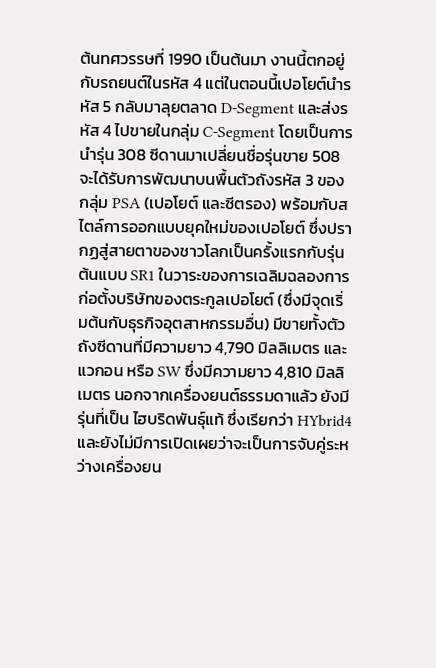ต้นทศวรรษที่ 1990 เป็นต้นมา งานนี้ตกอยู่กับรถยนต์ในรหัส 4 แต่ในตอนนี้เปอโยต์นำรหัส 5 กลับมาลุยตลาด D-Segment และส่งรหัส 4 ไปขายในกลุ่ม C-Segment โดยเป็นการนำรุ่น 308 ซีดานมาเปลี่ยนชื่อรุ่นขาย 508 จะได้รับการพัฒนาบนพื้นตัวถังรหัส 3 ของกลุ่ม PSA (เปอโยต์ และซีตรอง) พร้อมกับสไตล์การออกแบบยุคใหม่ของเปอโยต์ ซึ่งปรากฏสู่สายตาของชาวโลกเป็นครั้งแรกกับรุ่นต้นแบบ SR1 ในวาระของการเฉลิมฉลองการก่อตั้งบริษัทของตระกูลเปอโยต์ (ซึ่งมีจุดเริ่มต้นกับธุรกิจอุตสาหกรรมอื่น) มีขายทั้งตัวถังซีดานที่มีความยาว 4,790 มิลลิเมตร และแวกอน หรือ SW ซึ่งมีความยาว 4,810 มิลลิเมตร นอกจากเครื่องยนต์ธรรมดาแล้ว ยังมีรุ่นที่เป็น ไฮบริดพันธุ์แท้ ซึ่งเรียกว่า HYbrid4 และยังไม่มีการเปิดเผยว่าจะเป็นการจับคู่ระหว่างเครื่องยน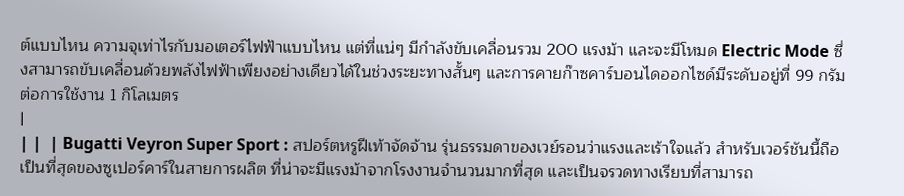ต์แบบไหน ความจุเท่าไรกับมอเตอร์ไฟฟ้าแบบไหน แต่ที่แน่ๆ มีกำลังขับเคลื่อนรวม 200 แรงม้า และจะมีโหมด Electric Mode ซึ่งสามารถขับเคลื่อนด้วยพลังไฟฟ้าเพียงอย่างเดียวได้ในช่วงระยะทางสั้นๆ และการคายก๊าซคาร์บอนไดออกไซด์มีระดับอยู่ที่ 99 กรัมต่อการใช้งาน 1 กิโลเมตร
|
| |  | Bugatti Veyron Super Sport : สปอร์ตหรูฝีเท้าจัดจ้าน รุ่นธรรมดาของเวย์รอนว่าแรงและเร้าใจแล้ว สำหรับเวอร์ชันนี้ถือเป็นที่สุดของซูเปอร์คาร์ในสายการผลิต ที่น่าจะมีแรงม้าจากโรงงานจำนวนมากที่สุด และเป็นจรวดทางเรียบที่สามารถ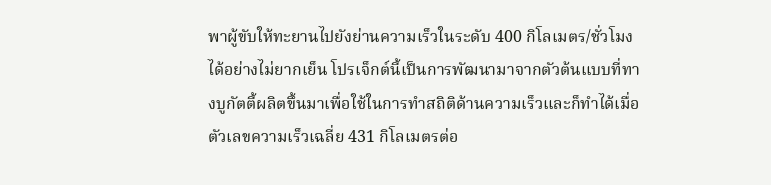พาผู้ขับให้ทะยานไปยังย่านความเร็วในระดับ 400 กิโลเมตร/ชั่วโมงได้อย่างไม่ยากเย็น โปรเจ็กต์นี้เป็นการพัฒนามาจากตัวต้นแบบที่ทางบูกัตตี้ผลิตขึ้นมาเพื่อใช้ในการทำสถิติด้านความเร็วและก็ทำได้เมื่อตัวเลขความเร็วเฉลี่ย 431 กิโลเมตรต่อ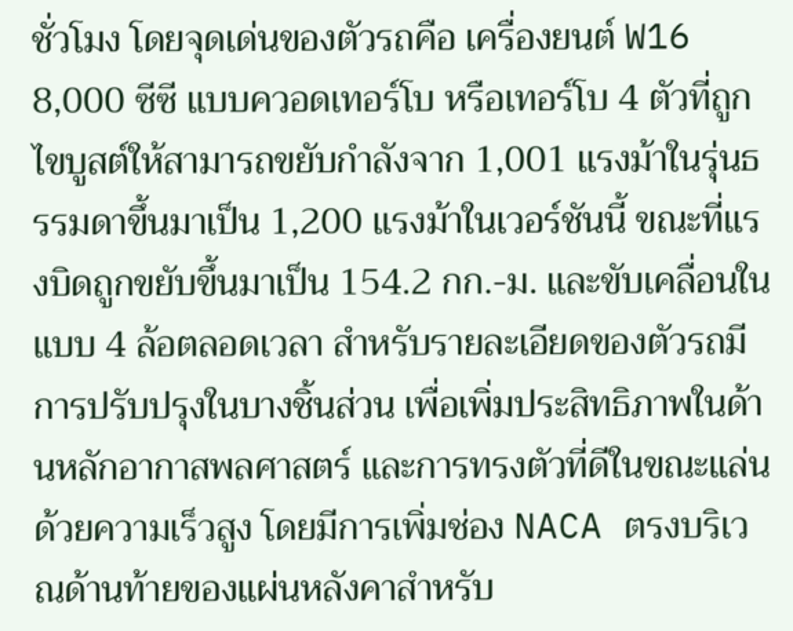ชั่วโมง โดยจุดเด่นของตัวรถคือ เครื่องยนต์ W16 8,000 ซีซี แบบควอดเทอร์โบ หรือเทอร์โบ 4 ตัวที่ถูกไขบูสต์ให้สามารถขยับกำลังจาก 1,001 แรงม้าในรุ่นธรรมดาขึ้นมาเป็น 1,200 แรงม้าในเวอร์ชันนี้ ขณะที่แรงบิดถูกขยับขึ้นมาเป็น 154.2 กก.-ม. และขับเคลื่อนในแบบ 4 ล้อตลอดเวลา สำหรับรายละเอียดของตัวรถมีการปรับปรุงในบางชิ้นส่วน เพื่อเพิ่มประสิทธิภาพในด้านหลักอากาสพลศาสตร์ และการทรงตัวที่ดีในขณะแล่นด้วยความเร็วสูง โดยมีการเพิ่มช่อง NACA ตรงบริเวณด้านท้ายของแผ่นหลังคาสำหรับ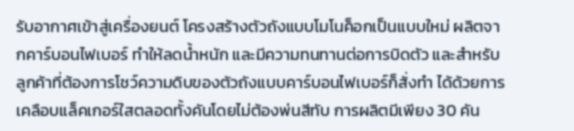รับอากาศเข้าสู่เครื่องยนต์ โครงสร้างตัวถังแบบโมโนค็อกเป็นแบบใหม่ ผลิตจากคาร์บอนไฟเบอร์ ทำให้ลดน้ำหนัก และมีความทนทานต่อการบิดตัว และสำหรับลูกค้าที่ต้องการโชว์ความดิบของตัวถังแบบคาร์บอนไฟเบอร์ก็สั่งทำ ได้ด้วยการเคลือบแล็คเกอร์ใสตลอดทั้งคันโดยไม่ต้องพ่นสีทับ การผลิตมีเพียง 30 คัน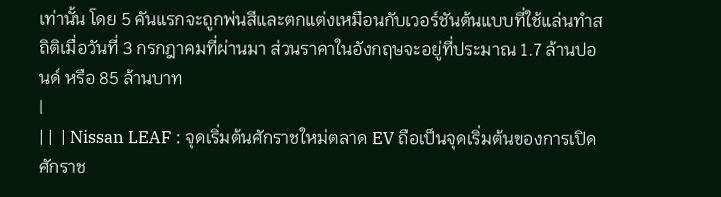เท่านั้น โดย 5 คันแรกจะถูกพ่นสีและตกแต่งเหมือนกับเวอร์ชันต้นแบบที่ใช้แล่นทำสถิติเมื่อวันที่ 3 กรกฎาคมที่ผ่านมา ส่วนราคาในอังกฤษจะอยู่ที่ประมาณ 1.7 ล้านปอนด์ หรือ 85 ล้านบาท
|
| |  | Nissan LEAF : จุดเริ่มต้นศักราชใหม่ตลาด EV ถือเป็นจุดเริ่มต้นของการเปิดศักราช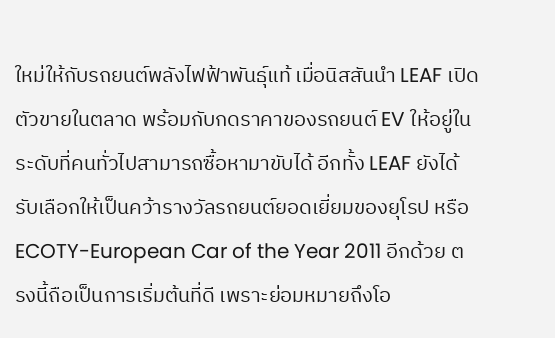ใหม่ให้กับรถยนต์พลังไฟฟ้าพันธุ์แท้ เมื่อนิสสันนำ LEAF เปิดตัวขายในตลาด พร้อมกับกดราคาของรถยนต์ EV ให้อยู่ในระดับที่คนทั่วไปสามารถซื้อหามาขับได้ อีกทั้ง LEAF ยังได้รับเลือกให้เป็นคว้ารางวัลรถยนต์ยอดเยี่ยมของยุโรป หรือ ECOTY-European Car of the Year 2011 อีกด้วย ตรงนี้ถือเป็นการเริ่มต้นที่ดี เพราะย่อมหมายถึงโอ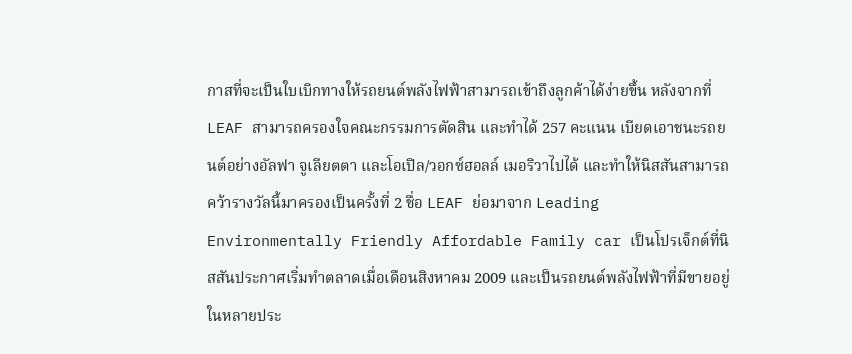กาสที่จะเป็นใบเบิกทางให้รถยนต์พลังไฟฟ้าสามารถเข้าถึงลูกค้าได้ง่ายขึ้น หลังจากที่ LEAF สามารถครองใจคณะกรรมการตัดสิน และทำได้ 257 คะแนน เบียดเอาชนะรถยนต์อย่างอัลฟา จูเลียตตา และโอเปิล/วอกซ์ฮอลล์ เมอริวาไปได้ และทำให้นิสสันสามารถคว้ารางวัลนี้มาครองเป็นครั้งที่ 2 ชื่อ LEAF ย่อมาจาก Leading Environmentally Friendly Affordable Family car เป็นโปรเจ็กต์ที่นิสสันประกาศเริ่มทำตลาดเมื่อเดือนสิงหาคม 2009 และเป็นรถยนต์พลังไฟฟ้าที่มีขายอยู่ในหลายประ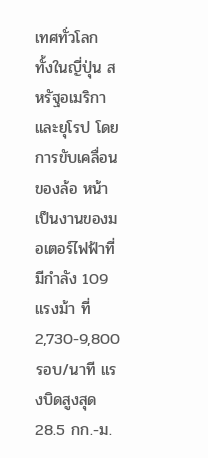เทศทั่วโลก ทั้งในญี่ปุ่น สหรัฐอเมริกา และยุโรป โดยการขับเคลื่อนของล้อ หน้าเป็นงานของมอเตอร์ไฟฟ้าที่มีกำลัง 109 แรงม้า ที่ 2,730-9,800 รอบ/นาที แรงบิดสูงสุด 28.5 กก.-ม.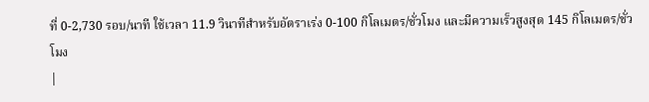ที่ 0-2,730 รอบ/นาที ใช้เวลา 11.9 วินาทีสำหรับอัตราเร่ง 0-100 กิโลเมตร/ชั่วโมง และมีความเร็วสูงสุด 145 กิโลเมตร/ชั่วโมง
|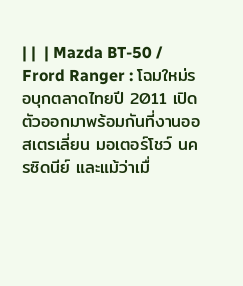| |  | Mazda BT-50 / Frord Ranger : โฉมใหม่รอบุกตลาดไทยปี 2011 เปิดตัวออกมาพร้อมกันที่งานออสเตรเลี่ยน มอเตอร์โชว์ นครซิดนีย์ และแม้ว่าเมื่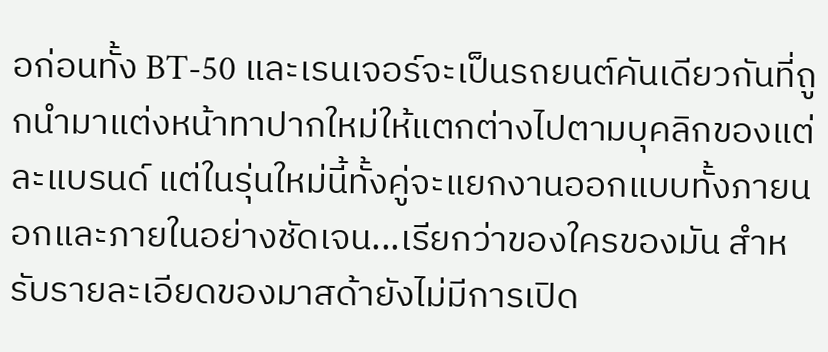อก่อนทั้ง BT-50 และเรนเจอร์จะเป็นรถยนต์คันเดียวกันที่ถูกนำมาแต่งหน้าทาปากใหม่ให้แตกต่างไปตามบุคลิกของแต่ละแบรนด์ แต่ในรุ่นใหม่นี้ทั้งคู่จะแยกงานออกแบบทั้งภายนอกและภายในอย่างชัดเจน...เรียกว่าของใครของมัน สำหรับรายละเอียดของมาสด้ายังไม่มีการเปิด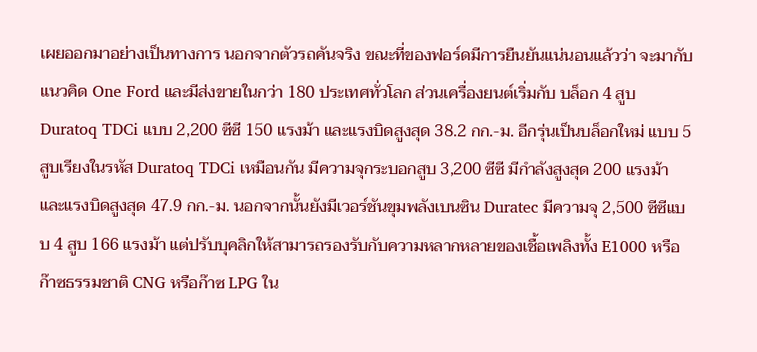เผยออกมาอย่างเป็นทางการ นอกจากตัวรถคันจริง ขณะที่ของฟอร์ดมีการยืนยันแน่นอนแล้วว่า จะมากับแนวคิด One Ford และมีส่งขายในกว่า 180 ประเทศทั่วโลก ส่วนเครื่องยนต์เริ่มกับ บล็อก 4 สูบ Duratoq TDCi แบบ 2,200 ซีซี 150 แรงม้า และแรงบิดสูงสุด 38.2 กก.-ม. อีกรุ่นเป็นบล็อกใหม่ แบบ 5 สูบเรียงในรหัส Duratoq TDCi เหมือนกัน มีความจุกระบอกสูบ 3,200 ซีซี มีกำลังสูงสุด 200 แรงม้า และแรงบิดสูงสุด 47.9 กก.-ม. นอกจากนั้นยังมีเวอร์ชันขุมพลังเบนซิน Duratec มีความจุ 2,500 ซีซีแบบ 4 สูบ 166 แรงม้า แต่ปรับบุคลิกให้สามารถรองรับกับความหลากหลายของเชื้อเพลิงทั้ง E1000 หรือก๊าซธรรมชาติ CNG หรือก๊าซ LPG ใน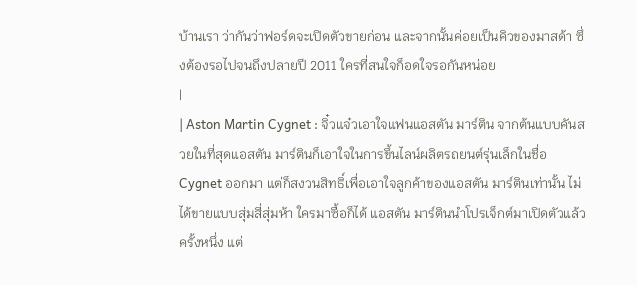บ้านเรา ว่ากันว่าฟอร์ดจะเปิดตัวขายก่อน และจากนั้นค่อยเป็นคิวของมาสด้า ซึ่งต้องรอไปจนถึงปลายปี 2011 ใครที่สนใจก็อดใจรอกันหน่อย
|
| Aston Martin Cygnet : จิ๋วแจ๋วเอาใจแฟนแอสตัน มาร์ติน จากต้นแบบคันสวยในที่สุดแอสตัน มาร์ตินก็เอาใจในการขึ้นไลน์ผลิตรถยนต์รุ่นเล็กในชื่อ Cygnet ออกมา แต่ก็สงวนสิทธิ์เพื่อเอาใจลูกค้าของแอสตัน มาร์ตินเท่านั้น ไม่ได้ขายแบบสุ่มสี่สุ่มห้า ใครมาซื้อก็ได้ แอสตัน มาร์ตินนำโปรเจ็กต์มาเปิดตัวแล้วครั้งหนึ่ง แต่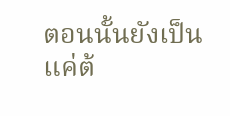ตอนนั้นยังเป็นแค่ต้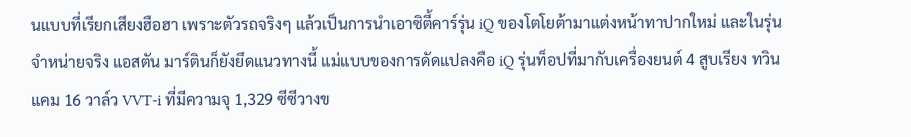นแบบที่เรียกเสียงฮือฮา เพราะตัวรถจริงๆ แล้วเป็นการนำเอาซิตี้คาร์รุ่น iQ ของโตโยต้ามาแต่งหน้าทาปากใหม่ และในรุ่นจำหน่ายจริง แอสตัน มาร์ตินก็ยังยึดแนวทางนี้ แม่แบบของการดัดแปลงคือ iQ รุ่นท็อปที่มากับเครื่องยนต์ 4 สูบเรียง ทวินแคม 16 วาล์ว VVT-i ที่มีความจุ 1,329 ซีซีวางข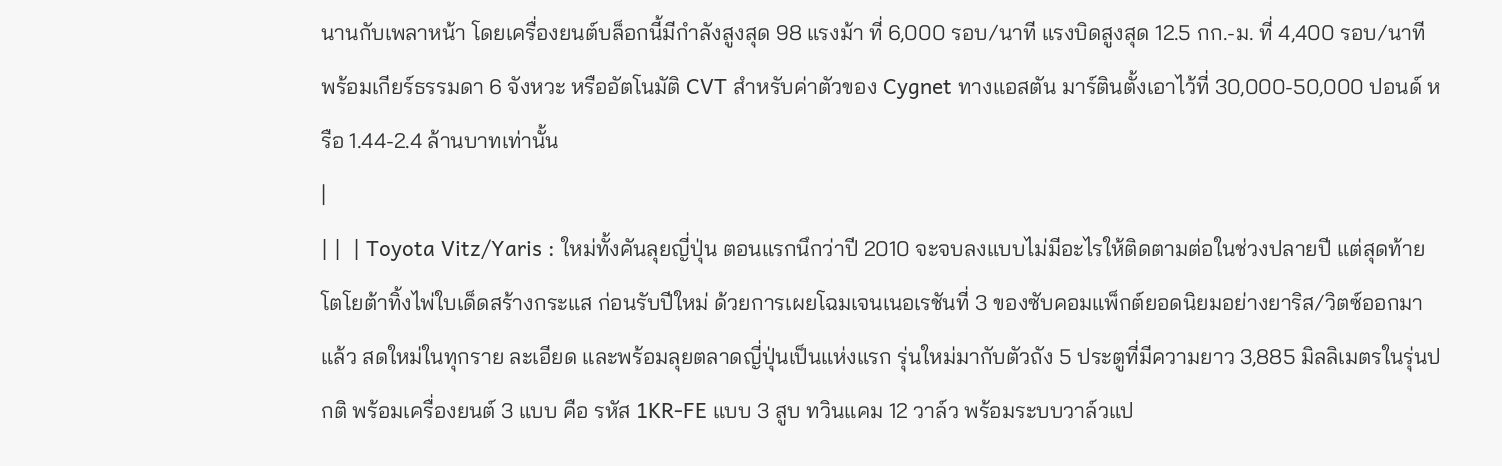นานกับเพลาหน้า โดยเครื่องยนต์บล็อกนี้มีกำลังสูงสุด 98 แรงม้า ที่ 6,000 รอบ/นาที แรงบิดสูงสุด 12.5 กก.-ม. ที่ 4,400 รอบ/นาที พร้อมเกียร์ธรรมดา 6 จังหวะ หรืออัตโนมัติ CVT สำหรับค่าตัวของ Cygnet ทางแอสตัน มาร์ตินตั้งเอาไว้ที่ 30,000-50,000 ปอนด์ หรือ 1.44-2.4 ล้านบาทเท่านั้น
|
| |  | Toyota Vitz/Yaris : ใหม่ทั้งคันลุยญี่ปุ่น ตอนแรกนึกว่าปี 2010 จะจบลงแบบไม่มีอะไรให้ติดตามต่อในช่วงปลายปี แต่สุดท้ายโตโยต้าทิ้งไพ่ใบเด็ดสร้างกระแส ก่อนรับปีใหม่ ด้วยการเผยโฉมเจนเนอเรชันที่ 3 ของซับคอมแพ็กต์ยอดนิยมอย่างยาริส/วิตซ์ออกมาแล้ว สดใหม่ในทุกราย ละเอียด และพร้อมลุยตลาดญี่ปุ่นเป็นแห่งแรก รุ่นใหม่มากับตัวถัง 5 ประตูที่มีความยาว 3,885 มิลลิเมตรในรุ่นปกติ พร้อมเครื่องยนต์ 3 แบบ คือ รหัส 1KR-FE แบบ 3 สูบ ทวินแคม 12 วาล์ว พร้อมระบบวาล์วแป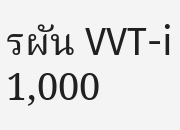รผัน VVT-i 1,000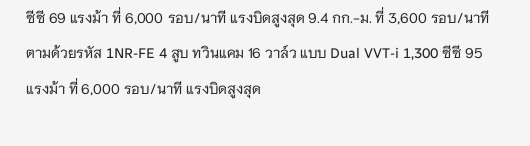ซีซี 69 แรงม้า ที่ 6,000 รอบ/นาที แรงบิดสูงสุด 9.4 กก.-ม. ที่ 3,600 รอบ/นาที ตามด้วยรหัส 1NR-FE 4 สูบ ทวินแคม 16 วาล์ว แบบ Dual VVT-i 1,300 ซีซี 95 แรงม้า ที่ 6,000 รอบ/นาที แรงบิดสูงสุด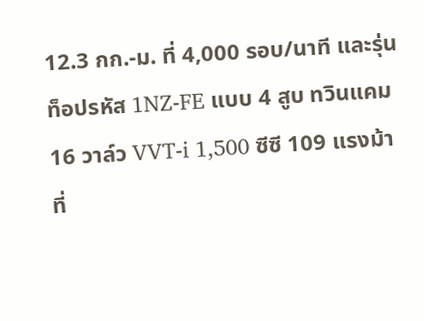12.3 กก.-ม. ที่ 4,000 รอบ/นาที และรุ่นท็อปรหัส 1NZ-FE แบบ 4 สูบ ทวินแคม 16 วาล์ว VVT-i 1,500 ซีซี 109 แรงม้า ที่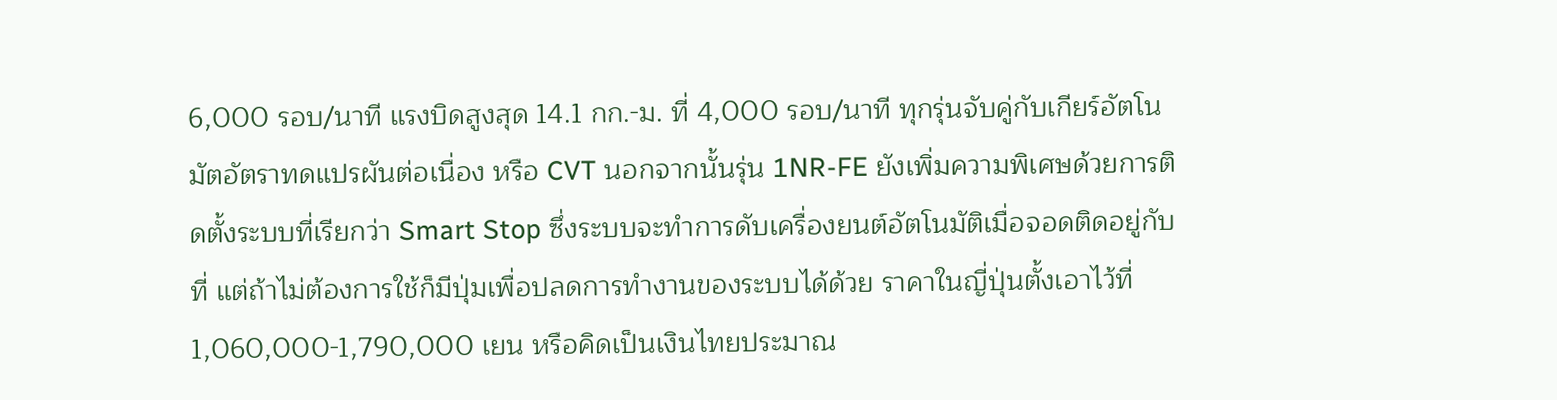6,000 รอบ/นาที แรงบิดสูงสุด 14.1 กก.-ม. ที่ 4,000 รอบ/นาที ทุกรุ่นจับคู่กับเกียร์อัตโนมัตอัตราทดแปรผันต่อเนื่อง หรือ CVT นอกจากนั้นรุ่น 1NR-FE ยังเพิ่มความพิเศษด้วยการติดตั้งระบบที่เรียกว่า Smart Stop ซึ่งระบบจะทำการดับเครื่องยนต์อัตโนมัติเมื่อจอดติดอยู่กับที่ แต่ถ้าไม่ต้องการใช้ก็มีปุ่มเพื่อปลดการทำงานของระบบได้ด้วย ราคาในญี่ปุ่นตั้งเอาไว้ที่ 1,060,000-1,790,000 เยน หรือคิดเป็นเงินไทยประมาณ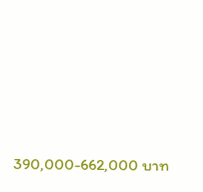390,000-662,000 บาท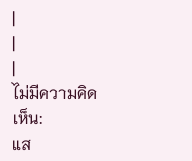|
|
|
ไม่มีความคิดเห็น:
แส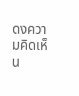ดงความคิดเห็น